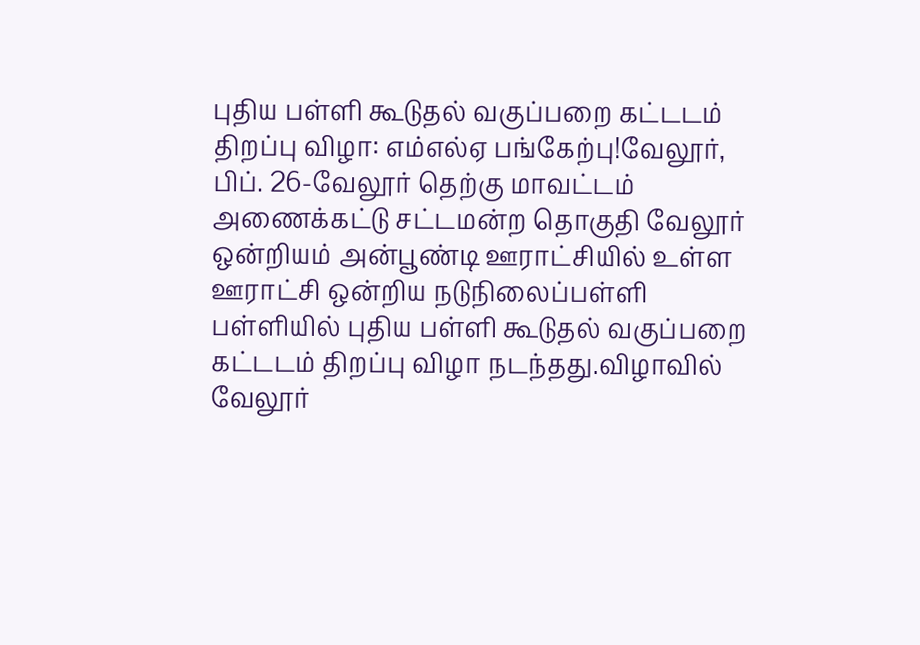புதிய பள்ளி கூடுதல் வகுப்பறை கட்டடம் திறப்பு விழா: எம்எல்ஏ பங்கேற்பு!வேலூர், பிப். 26-வேலூர் தெற்கு மாவட்டம் அணைக்கட்டு சட்டமன்ற தொகுதி வேலூர் ஒன்றியம் அன்பூண்டி ஊராட்சியில் உள்ள ஊராட்சி ஒன்றிய நடுநிலைப்பள்ளி பள்ளியில் புதிய பள்ளி கூடுதல் வகுப்பறை கட்டடம் திறப்பு விழா நடந்தது.விழாவில் வேலூர்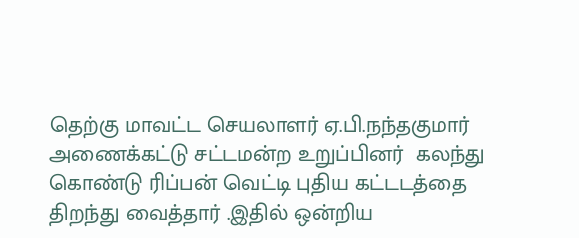தெற்கு மாவட்ட செயலாளர் ஏ.பி.நந்தகுமார் அணைக்கட்டு சட்டமன்ற உறுப்பினர்  கலந்து கொண்டு ரிப்பன் வெட்டி புதிய கட்டடத்தை திறந்து வைத்தார் .இதில் ஒன்றிய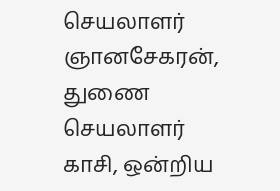செயலாளர் ஞானசேகரன், துணை செயலாளர் காசி, ஒன்றிய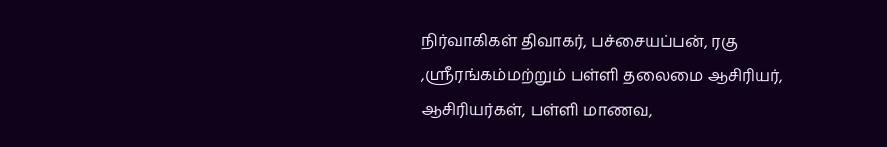நிர்வாகிகள் திவாகர், பச்சையப்பன், ரகு ,ஸ்ரீரங்கம்மற்றும் பள்ளி தலைமை ஆசிரியர், ஆசிரியர்கள், பள்ளி மாணவ,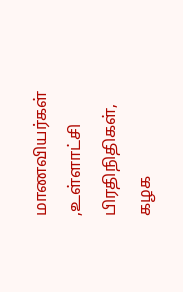மாணவியர்கள் ,உள்ளாட்சி பிரதிநிதிகள், கழக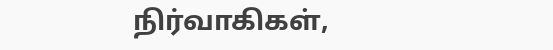நிர்வாகிகள்,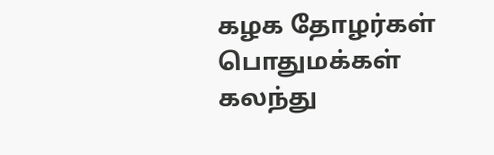கழக தோழர்கள் பொதுமக்கள் கலந்து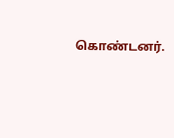கொண்டனர்.